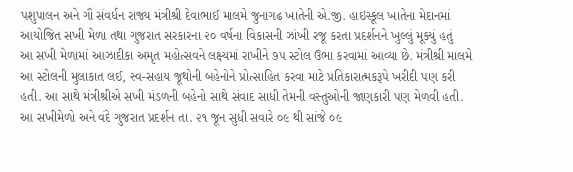પશુપાલન અને ગૌ સંવર્ધન રાજ્ય મંત્રીશ્રી દેવાભાઈ માલમે જુનાગઢ ખાતેની એ.જી. હાઇસ્કૂલ ખાતેના મેદાનમાં આયોજિત સખી મેળા તથા ગુજરાત સરકારના ૨૦ વર્ષના વિકાસની ઝાંખી રજૂ કરતા પ્રદર્શનને ખુલ્લું મૂક્યું હતું
આ સખી મેળામાં આઝાદીકા અમૃત મહોત્સવને લક્ષ્યમાં રાખીને ૭૫ સ્ટોલ ઉભા કરવામાં આવ્યા છે. મંત્રીશ્રી માલમે આ સ્ટોલની મુલાકાત લઈ, સ્વ-સહાય જૂથોની બહેનોને પ્રોત્સાહિત કરવા માટે પ્રતિકારાત્મકરૂપે ખરીદી પણ કરી હતી. આ સાથે મંત્રીશ્રીએ સખી મંડળની બહેનો સાથે સંવાદ સાધી તેમની વસ્તુઓની જાણકારી પણ મેળવી હતી. આ સખીમેળો અને વંદે ગુજરાત પ્રદર્શન તા. ૨૧ જૂન સુધી સવારે ૦૯ થી સાંજે ૦૯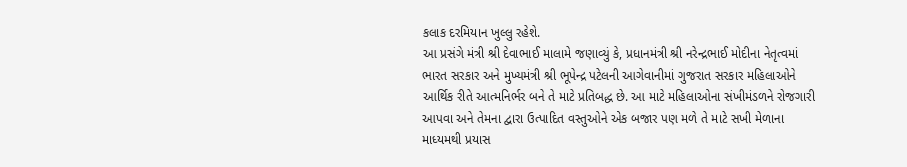કલાક દરમિયાન ખુલ્લુ રહેશે.
આ પ્રસંગે મંત્રી શ્રી દેવાભાઈ માલામે જણાવ્યું કે, પ્રધાનમંત્રી શ્રી નરેન્દ્રભાઈ મોદીના નેતૃત્વમાં ભારત સરકાર અને મુખ્યમંત્રી શ્રી ભૂપેન્દ્ર પટેલની આગેવાનીમાં ગુજરાત સરકાર મહિલાઓને આર્થિક રીતે આત્મનિર્ભર બને તે માટે પ્રતિબદ્ધ છે. આ માટે મહિલાઓના સંખીમંડળને રોજગારી આપવા અને તેમના દ્વારા ઉત્પાદિત વસ્તુઓને એક બજાર પણ મળે તે માટે સખી મેળાના માધ્યમથી પ્રયાસ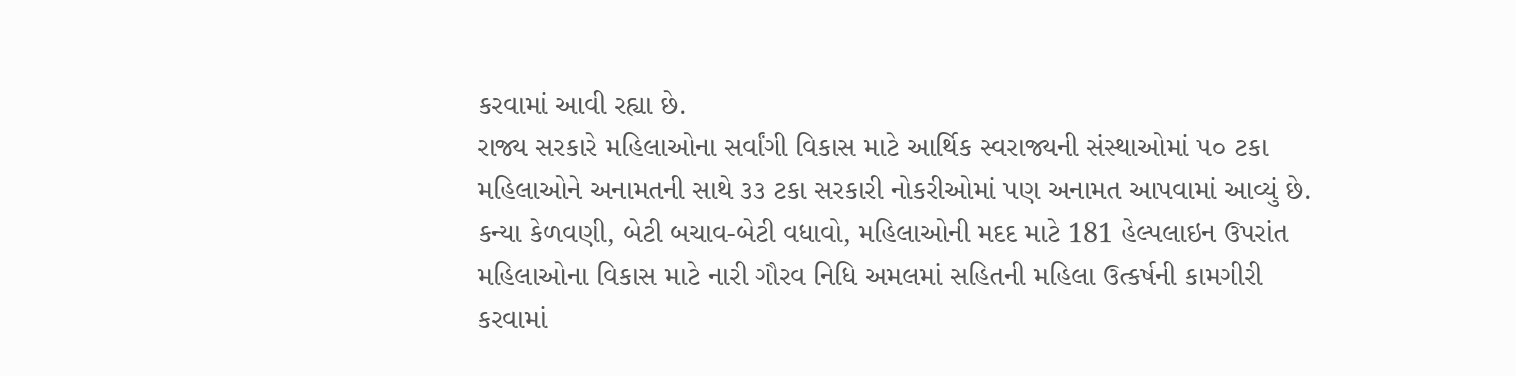કરવામાં આવી રહ્યા છે.
રાજ્ય સરકારે મહિલાઓના સર્વાંગી વિકાસ માટે આર્થિક સ્વરાજ્યની સંસ્થાઓમાં ૫૦ ટકા મહિલાઓને અનામતની સાથે ૩૩ ટકા સરકારી નોકરીઓમાં પણ અનામત આપવામાં આવ્યું છે. કન્યા કેળવણી, બેટી બચાવ-બેટી વધાવો, મહિલાઓની મદદ માટે 181 હેલ્પલાઇન ઉપરાંત મહિલાઓના વિકાસ માટે નારી ગૌરવ નિધિ અમલમાં સહિતની મહિલા ઉત્કર્ષની કામગીરી કરવામાં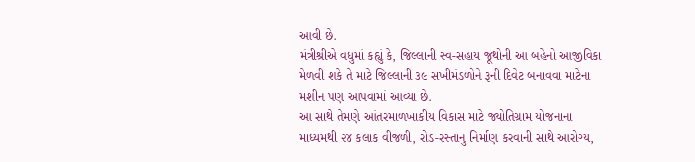આવી છે.
મંત્રીશ્રીએ વધુમાં કહ્યું કે, જિલ્લાની સ્વ-સહાય જૂથોની આ બહેનો આજીવિકા મેળવી શકે તે માટે જિલ્લાની ૩૯ સખીમંડળોને રૂની દિવેટ બનાવવા માટેના મશીન પણ આપવામાં આવ્યા છે.
આ સાથે તેમણે આંતરમાળખાકીય વિકાસ માટે જ્યોતિગ્રામ યોજનાના માધ્યમથી ૨૪ કલાક વીજળી, રોડ-રસ્તાનુ નિર્માણ કરવાની સાથે આરોગ્ય,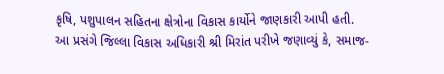કૃષિ, પશુપાલન સહિતના ક્ષેત્રોના વિકાસ કાર્યોને જાણકારી આપી હતી.
આ પ્રસંગે જિલ્લા વિકાસ અધિકારી શ્રી મિરાંત પરીખે જણાવ્યું કે, સમાજ-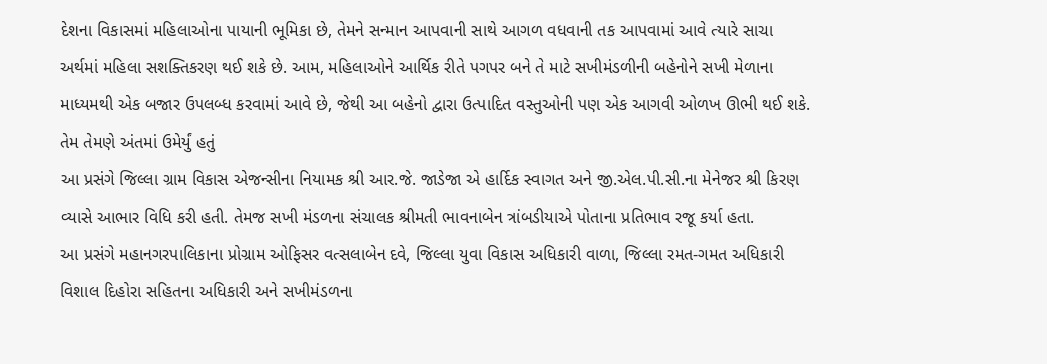દેશના વિકાસમાં મહિલાઓના પાયાની ભૂમિકા છે, તેમને સન્માન આપવાની સાથે આગળ વધવાની તક આપવામાં આવે ત્યારે સાચા અર્થમાં મહિલા સશક્તિકરણ થઈ શકે છે. આમ, મહિલાઓને આર્થિક રીતે પગપર બને તે માટે સખીમંડળીની બહેનોને સખી મેળાના માધ્યમથી એક બજાર ઉપલબ્ધ કરવામાં આવે છે, જેથી આ બહેનો દ્વારા ઉત્પાદિત વસ્તુઓની પણ એક આગવી ઓળખ ઊભી થઈ શકે. તેમ તેમણે અંતમાં ઉમેર્યું હતું
આ પ્રસંગે જિલ્લા ગ્રામ વિકાસ એજન્સીના નિયામક શ્રી આર.જે. જાડેજા એ હાર્દિક સ્વાગત અને જી.એલ.પી.સી.ના મેનેજર શ્રી કિરણ વ્યાસે આભાર વિધિ કરી હતી. તેમજ સખી મંડળના સંચાલક શ્રીમતી ભાવનાબેન ત્રાંબડીયાએ પોતાના પ્રતિભાવ રજૂ કર્યા હતા.
આ પ્રસંગે મહાનગરપાલિકાના પ્રોગ્રામ ઓફિસર વત્સલાબેન દવે, જિલ્લા યુવા વિકાસ અધિકારી વાળા, જિલ્લા રમત-ગમત અધિકારી વિશાલ દિહોરા સહિતના અધિકારી અને સખીમંડળના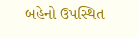બહેનો ઉપસ્થિત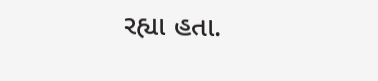રહ્યા હતા.